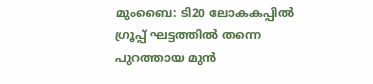മുംബൈ: ടി20 ലോകകപ്പിൽ ഗ്രൂപ്പ് ഘട്ടത്തിൽ തന്നെ പുറത്തായ മുൻ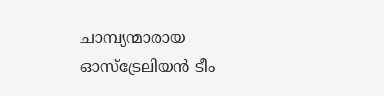ചാമ്പ്യന്മാരായ ഓസ്ട്രേലിയൻ ടീം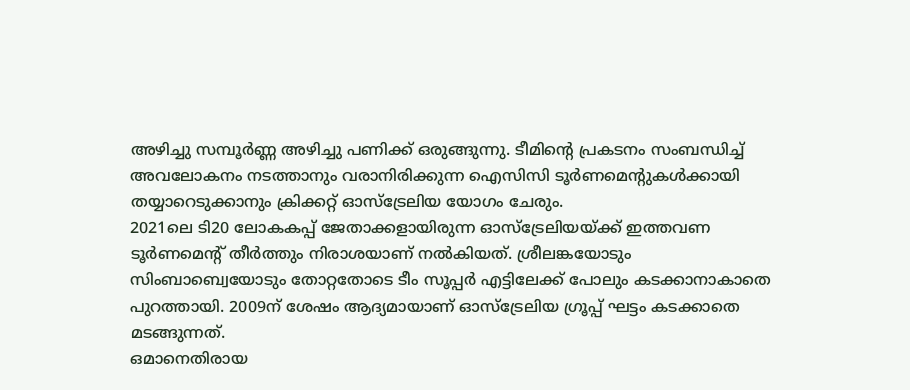അഴിച്ചു സമ്പൂർണ്ണ അഴിച്ചു പണിക്ക് ഒരുങ്ങുന്നു. ടീമിന്റെ പ്രകടനം സംബന്ധിച്ച് അവലോകനം നടത്താനും വരാനിരിക്കുന്ന ഐസിസി ടൂർണമെന്റുകൾക്കായി തയ്യാറെടുക്കാനും ക്രിക്കറ്റ് ഓസ്ട്രേലിയ യോഗം ചേരും.
2021ലെ ടി20 ലോകകപ്പ് ജേതാക്കളായിരുന്ന ഓസ്ട്രേലിയയ്ക്ക് ഇത്തവണ ടൂർണമെന്റ് തീർത്തും നിരാശയാണ് നൽകിയത്. ശ്രീലങ്കയോടും സിംബാബ്വെയോടും തോറ്റതോടെ ടീം സൂപ്പർ എട്ടിലേക്ക് പോലും കടക്കാനാകാതെ പുറത്തായി. 2009ന് ശേഷം ആദ്യമായാണ് ഓസ്ട്രേലിയ ഗ്രൂപ്പ് ഘട്ടം കടക്കാതെ മടങ്ങുന്നത്.
ഒമാനെതിരായ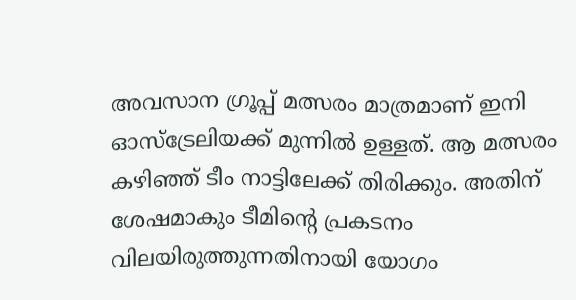അവസാന ഗ്രൂപ്പ് മത്സരം മാത്രമാണ് ഇനി ഓസ്ട്രേലിയക്ക് മുന്നിൽ ഉള്ളത്. ആ മത്സരം കഴിഞ്ഞ് ടീം നാട്ടിലേക്ക് തിരിക്കും. അതിന് ശേഷമാകും ടീമിന്റെ പ്രകടനം വിലയിരുത്തുന്നതിനായി യോഗം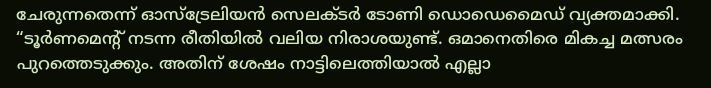ചേരുന്നതെന്ന് ഓസ്ട്രേലിയൻ സെലക്ടർ ടോണി ഡൊഡെമൈഡ് വ്യക്തമാക്കി.
“ടൂർണമെന്റ് നടന്ന രീതിയിൽ വലിയ നിരാശയുണ്ട്. ഒമാനെതിരെ മികച്ച മത്സരം പുറത്തെടുക്കും. അതിന് ശേഷം നാട്ടിലെത്തിയാൽ എല്ലാ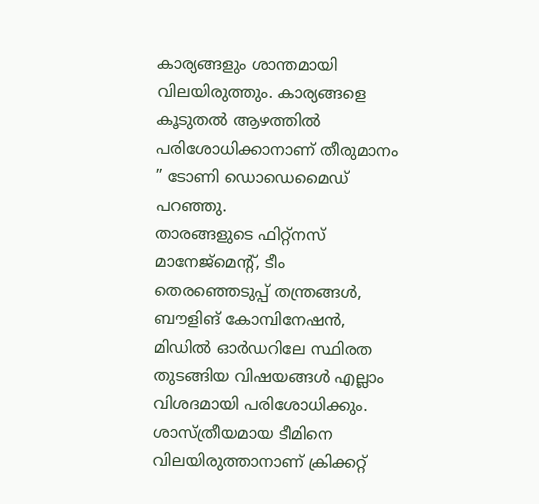കാര്യങ്ങളും ശാന്തമായി വിലയിരുത്തും. കാര്യങ്ങളെ കൂടുതൽ ആഴത്തിൽ പരിശോധിക്കാനാണ് തീരുമാനം ” ടോണി ഡൊഡെമൈഡ് പറഞ്ഞു.
താരങ്ങളുടെ ഫിറ്റ്നസ് മാനേജ്മെന്റ്, ടീം തെരഞ്ഞെടുപ്പ് തന്ത്രങ്ങൾ, ബൗളിങ് കോമ്പിനേഷൻ, മിഡിൽ ഓർഡറിലേ സ്ഥിരത തുടങ്ങിയ വിഷയങ്ങൾ എല്ലാം വിശദമായി പരിശോധിക്കും. ശാസ്ത്രീയമായ ടീമിനെ വിലയിരുത്താനാണ് ക്രിക്കറ്റ്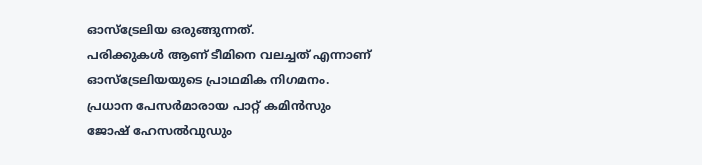ഓസ്ട്രേലിയ ഒരുങ്ങുന്നത്.
പരിക്കുകൾ ആണ് ടീമിനെ വലച്ചത് എന്നാണ് ഓസ്ട്രേലിയയുടെ പ്രാഥമിക നിഗമനം. പ്രധാന പേസർമാരായ പാറ്റ് കമിൻസും ജോഷ് ഹേസൽവുഡും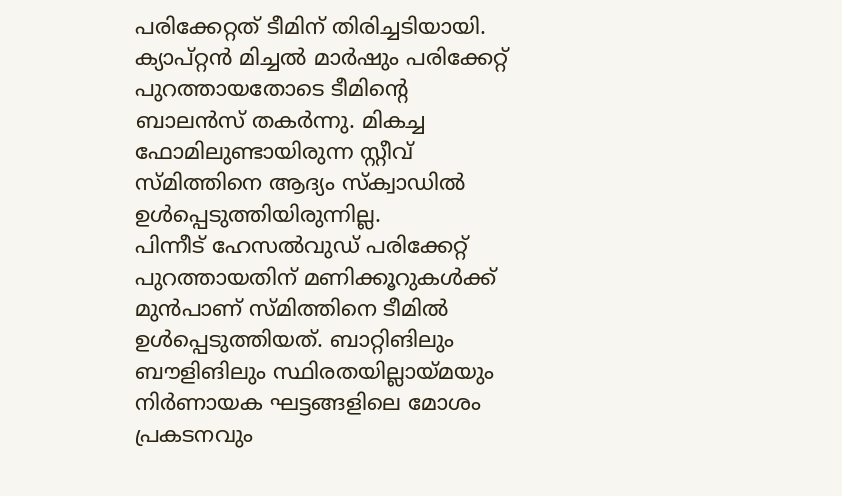പരിക്കേറ്റത് ടീമിന് തിരിച്ചടിയായി. ക്യാപ്റ്റൻ മിച്ചൽ മാർഷും പരിക്കേറ്റ് പുറത്തായതോടെ ടീമിന്റെ ബാലൻസ് തകർന്നു. മികച്ച ഫോമിലുണ്ടായിരുന്ന സ്റ്റീവ് സ്മിത്തിനെ ആദ്യം സ്ക്വാഡിൽ ഉൾപ്പെടുത്തിയിരുന്നില്ല.
പിന്നീട് ഹേസൽവുഡ് പരിക്കേറ്റ് പുറത്തായതിന് മണിക്കൂറുകൾക്ക് മുൻപാണ് സ്മിത്തിനെ ടീമിൽ ഉൾപ്പെടുത്തിയത്. ബാറ്റിങിലും ബൗളിങിലും സ്ഥിരതയില്ലായ്മയും നിർണായക ഘട്ടങ്ങളിലെ മോശം പ്രകടനവും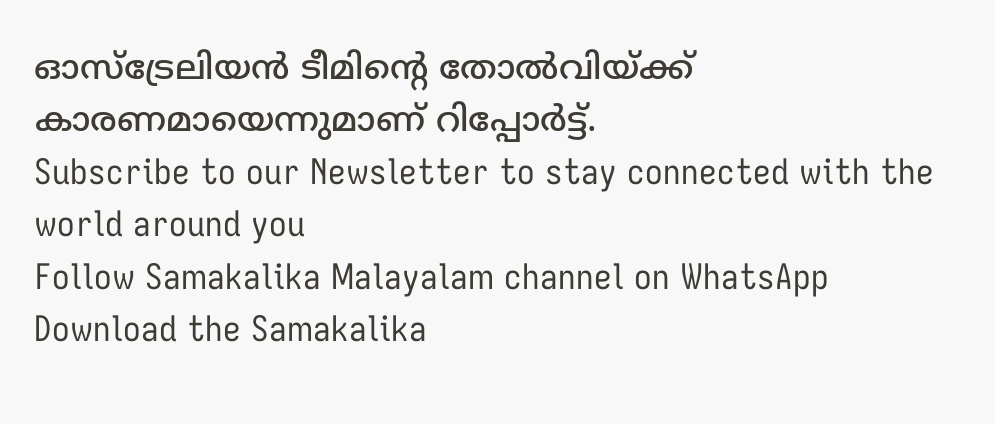ഓസ്ട്രേലിയൻ ടീമിന്റെ തോൽവിയ്ക്ക് കാരണമായെന്നുമാണ് റിപ്പോർട്ട്.
Subscribe to our Newsletter to stay connected with the world around you
Follow Samakalika Malayalam channel on WhatsApp
Download the Samakalika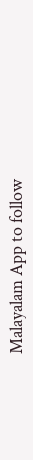Malayalam App to follow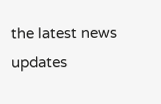the latest news updates